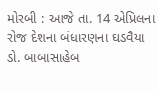મોરબી : આજે તા. 14 એપ્રિલના રોજ દેશના બંધારણના ઘડવૈયા ડો. બાબાસાહેબ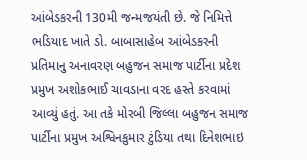આંબેડકરની 130મી જન્મજયંતી છે. જે નિમિત્તે ભડિયાદ ખાતે ડો. બાબાસાહેબ આંબેડકરની પ્રતિમાનુ અનાવરણ બહુજન સમાજ પાર્ટીના પ્રદેશ પ્રમુખ અશોકભાઈ ચાવડાના વરદ હસ્તે કરવામાં આવ્યું હતું. આ તકે મોરબી જિલ્લા બહુજન સમાજ પાર્ટીના પ્રમુખ અશ્વિનકુમાર ટુંડિયા તથા દિનેશભાઇ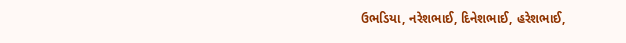ઉભડિયા, નરેશભાઈ, દિનેશભાઈ, હરેશભાઈ,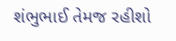શંભુભાઈ તેમજ રહીશો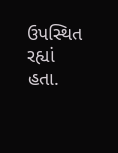ઉપસ્થિત રહ્યાં હતા.